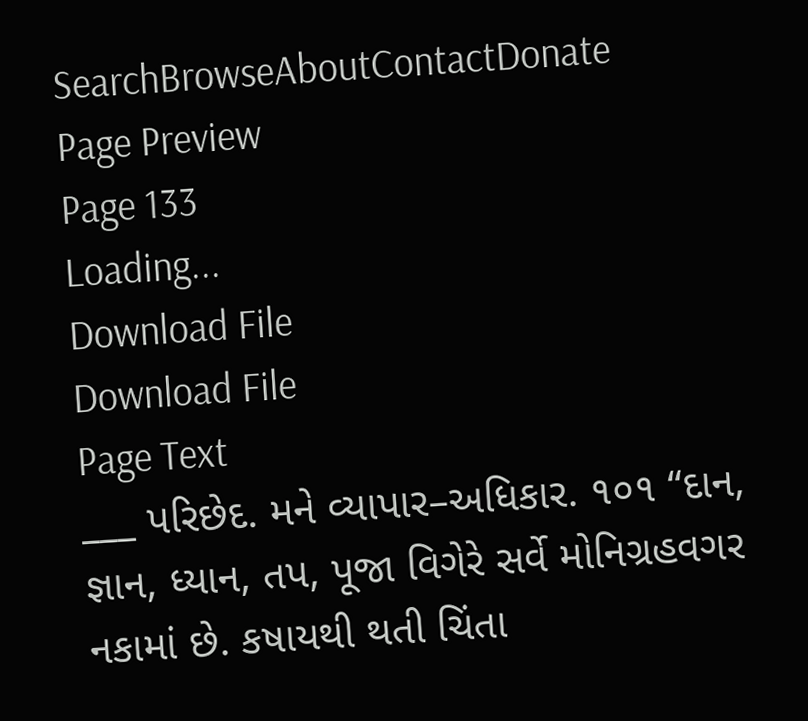SearchBrowseAboutContactDonate
Page Preview
Page 133
Loading...
Download File
Download File
Page Text
___ પરિછેદ. મને વ્યાપાર–અધિકાર. ૧૦૧ “દાન, જ્ઞાન, ધ્યાન, તપ, પૂજા વિગેરે સર્વે મોનિગ્રહવગર નકામાં છે. કષાયથી થતી ચિંતા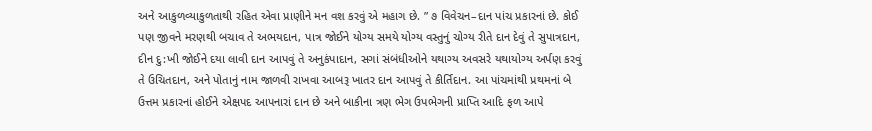અને આકુળવ્યાકુળતાથી રહિત એવા પ્રાણીને મન વશ કરવું એ મહાગ છે. ” ૭ વિવેચન–દાન પાંચ પ્રકારનાં છે. કોઈ પણ જીવને મરણથી બચાવ તે અભયદાન, પાત્ર જોઈને યોગ્ય સમયે યોગ્ય વસ્તુનું ચોગ્ય રીતે દાન દેવું તે સુપાત્રદાન, દીન દુ:ખી જોઈને દયા લાવી દાન આપવું તે અનુકંપાદાન, સગાં સંબંધીઓને યથાગ્ય અવસરે યથાયોગ્ય અર્પણ કરવું તે ઉચિતદાન, અને પોતાનું નામ જાળવી રાખવા આબરૂ ખાતર દાન આપવું તે કીર્તિદાન. આ પાંચમાંથી પ્રથમનાં બે ઉત્તમ પ્રકારનાં હોઈને એક્ષપદ આપનારાં દાન છે અને બાકીના ત્રણ ભેગ ઉપભેગની પ્રાપ્તિ આદિ ફળ આપે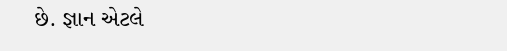છે. જ્ઞાન એટલે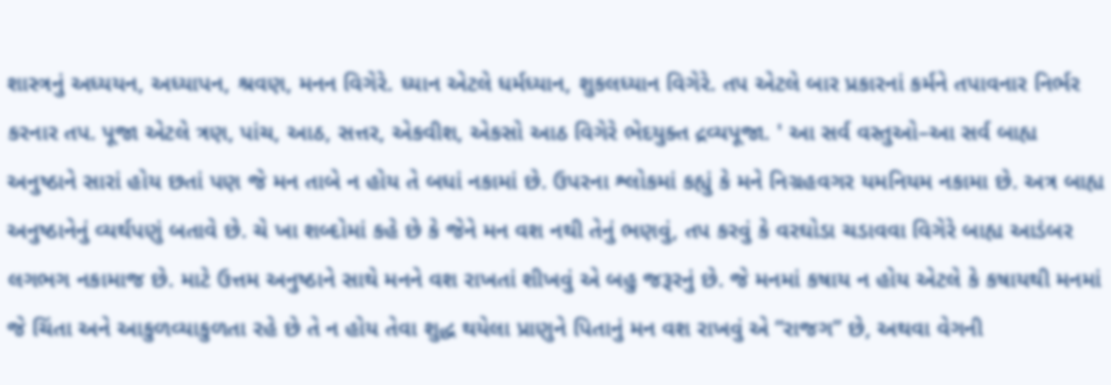શાસ્ત્રનું અધ્યયન, અધ્યાપન, શ્રવણ, મનન વિગેરે. ધ્યાન એટલે ધર્મધ્યાન, શુકલધ્યાન વિગેરે. તપ એટલે બાર પ્રકારનાં કર્મને તપાવનાર નિર્ભર કરનાર તપ. પૂજા એટલે ત્રણ, પાંચ, આઠ, સત્તર, એકવીશ, એકસો આઠ વિગેરે ભેદયુક્ત દ્રવ્યપૂજા. ' આ સર્વ વસ્તુઓ–આ સર્વ બાહ્ય અનુષ્ઠાને સારાં હોય છતાં પણ જે મન તાબે ન હોય તે બધાં નકામાં છે. ઉપરના શ્લોકમાં કહ્યું કે મને નિગ્રહવગર યમનિયમ નકામા છે. અત્ર બાહ્ય અનુષ્ઠાનેનું વ્યર્થપણું બતાવે છે. ચે ખા શબ્દોમાં કહે છે કે જેને મન વશ નથી તેનું ભણવું, તપ કરવું કે વરઘોડા ચડાવવા વિગેરે બાહ્ય આડંબર લગભગ નકામાજ છે. માટે ઉત્તમ અનુષ્ઠાને સાથે મનને વશ રાખતાં શીખવું એ બહુ જરૂરનું છે. જે મનમાં કષાય ન હોય એટલે કે કષાયથી મનમાં જે ચિંતા અને આકુળવ્યાકુળતા રહે છે તે ન હોય તેવા શુદ્ધ થયેલા પ્રાણુને પિતાનું મન વશ રાખવું એ “રાજગ” છે, અથવા વેગની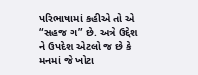પરિભાષામાં કહીએ તો એ “સહજ ગ” છે. અત્રે ઉદ્દેશ ને ઉપદેશ એટલો જ છે કે મનમાં જે ખોટા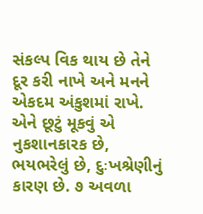સંકલ્પ વિક થાય છે તેને દૂર કરી નાખે અને મનને એકદમ અંકુશમાં રાખે. એને છૂટું મૂકવું એ નુકશાનકારક છે, ભયભરેલું છે, દુઃખશ્રેણીનું કારણ છે. ૭ અવળા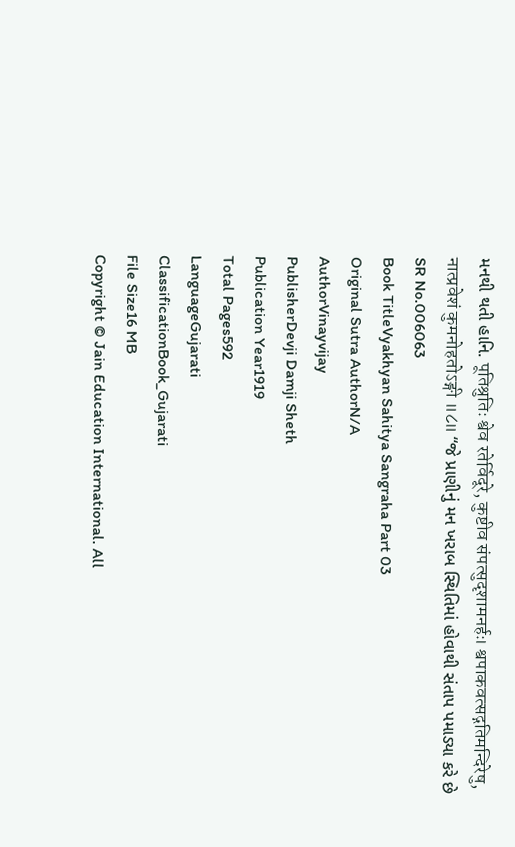મનથી થતી હાનિ. पूतिश्रुतिः श्वेव रतेर्विदूरे, कुष्टीव संपत्सुदृशामनर्हः। श्वपाकवत्सद्गतिमन्दिरेषु, नात्प्रवेशं कुमनोहतोऽङ्गी ॥८॥ “જે પ્રાણીનું મન ખરાબ સ્થિતિમાં હોવાથી સંતાપ પમાડ્યા કરે છે
SR No.006063
Book TitleVyakhyan Sahitya Sangraha Part 03
Original Sutra AuthorN/A
AuthorVinayvijay
PublisherDevji Damji Sheth
Publication Year1919
Total Pages592
LanguageGujarati
ClassificationBook_Gujarati
File Size16 MB
Copyright © Jain Education International. All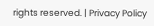rights reserved. | Privacy Policy